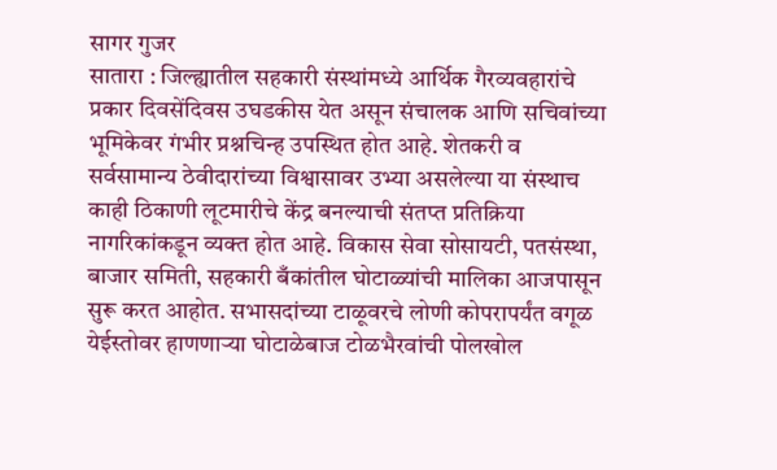सागर गुजर
सातारा : जिल्ह्यातील सहकारी संस्थांमध्ये आर्थिक गैरव्यवहारांचे प्रकार दिवसेंदिवस उघडकीस येत असून संचालक आणि सचिवांच्या भूमिकेवर गंभीर प्रश्नचिन्ह उपस्थित होत आहे. शेतकरी व सर्वसामान्य ठेवीदारांच्या विश्वासावर उभ्या असलेल्या या संस्थाच काही ठिकाणी लूटमारीचे केंद्र बनल्याची संतप्त प्रतिक्रिया नागरिकांकडून व्यक्त होत आहे. विकास सेवा सोसायटी, पतसंस्था, बाजार समिती, सहकारी बँकांतील घोटाळ्यांची मालिका आजपासून सुरू करत आहोत. सभासदांच्या टाळूवरचे लोणी कोपरापर्यंत वगूळ येईस्तोवर हाणणाऱ्या घोटाळेबाज टोळभैरवांची पोलखोल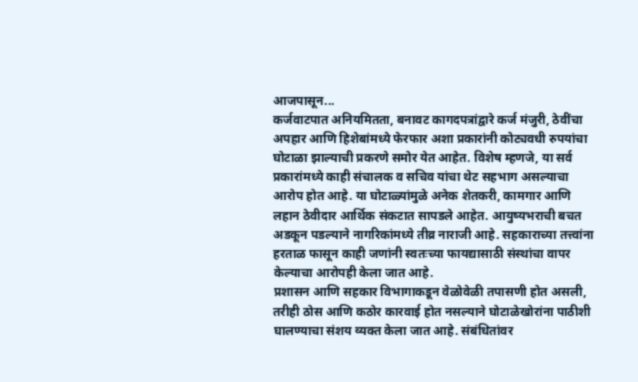आजपासून...
कर्जवाटपात अनियमितता, बनावट कागदपत्रांद्वारे कर्ज मंजुरी, ठेवींचा अपहार आणि हिशेबांमध्ये फेरफार अशा प्रकारांनी कोट्यवधी रुपयांचा घोटाळा झाल्याची प्रकरणे समोर येत आहेत. विशेष म्हणजे, या सर्व प्रकारांमध्ये काही संचालक व सचिव यांचा थेट सहभाग असल्याचा आरोप होत आहे. या घोटाळ्यांमुळे अनेक शेतकरी, कामगार आणि लहान ठेवीदार आर्थिक संकटात सापडले आहेत. आयुष्यभराची बचत अडकून पडल्याने नागरिकांमध्ये तीव्र नाराजी आहे. सहकाराच्या तत्त्वांना हरताळ फासून काही जणांनी स्वतःच्या फायद्यासाठी संस्थांचा वापर केल्याचा आरोपही केला जात आहे.
प्रशासन आणि सहकार विभागाकडून वेळोवेळी तपासणी होत असली, तरीही ठोस आणि कठोर कारवाई होत नसल्याने घोटाळेखोरांना पाठीशी घालण्याचा संशय व्यक्त केला जात आहे. संबंधितांवर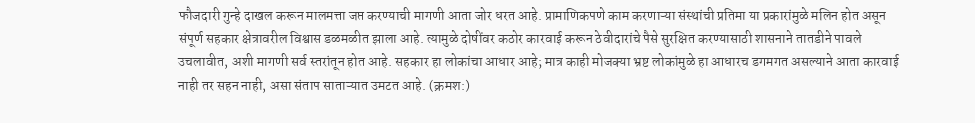फौजदारी गुन्हे दाखल करून मालमत्ता जप्त करण्याची मागणी आता जोर धरत आहे. प्रामाणिकपणे काम करणाऱ्या संस्थांची प्रतिमा या प्रकारांमुळे मलिन होत असून संपूर्ण सहकार क्षेत्रावरील विश्वास डळमळीत झाला आहे. त्यामुळे दोषींवर कठोर कारवाई करून ठेवीदारांचे पैसे सुरक्षित करण्यासाठी शासनाने तातडीने पावले उचलावीत, अशी मागणी सर्व स्तरांतून होत आहे. सहकार हा लोकांचा आधार आहे; मात्र काही मोजक्या भ्रष्ट लोकांमुळे हा आधारच डगमगत असल्याने आता कारवाई नाही तर सहन नाही, असा संताप साताऱ्यात उमटत आहे. (क्रमश:)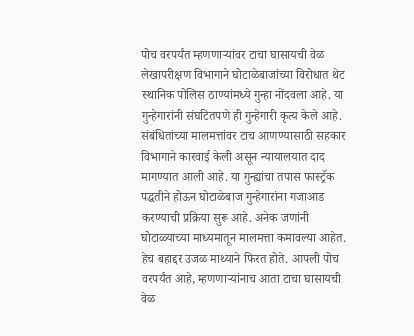पोच वरपर्यंत म्हणणाऱ्यांवर टाचा घासायची वेळ
लेखापरीक्षण विभागाने घोटाळेबाजांच्या विरोधात थेट स्थानिक पोलिस ठाण्यांमध्ये गुन्हा नोंदवला आहे. या गुन्हेगारांनी संघटितपणे ही गुन्हेगारी कृत्य केले आहे. संबंधितांच्या मालमत्तांवर टाच आणण्यासाठी सहकार विभागाने कारवाई केली असून न्यायालयात दाद मागण्यात आली आहे. या गुन्ह्यांचा तपास फास्ट्रॅक पद्धतीने होऊन घोटाळेबाज गुन्हेगारांना गजाआड करण्याची प्रक्रिया सुरू आहे. अनेक जणांनी घोटाळ्याच्या माध्यमातून मालमत्ता कमावल्या आहेत. हेच बहाद्दर उजळ माथ्याने फिरत होते. आपली पोच वरपर्यंत आहे, म्हणणाऱ्यांनाच आता टाचा घासायची वेळ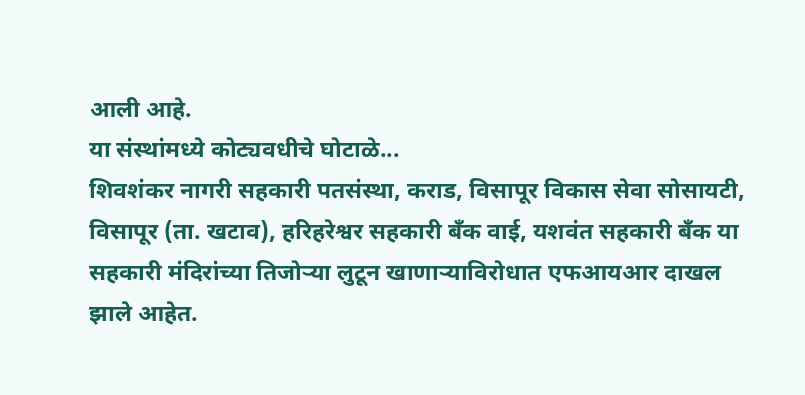आली आहे.
या संस्थांमध्ये कोट्यवधीचे घोटाळे...
शिवशंकर नागरी सहकारी पतसंस्था, कराड, विसापूर विकास सेवा सोसायटी, विसापूर (ता. खटाव), हरिहरेश्वर सहकारी बँक वाई, यशवंत सहकारी बँक या सहकारी मंदिरांच्या तिजोऱ्या लुटून खाणाऱ्याविरोधात एफआयआर दाखल झाले आहेत.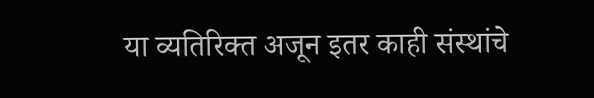या व्यतिरिक्त अजून इतर काही संस्थांचे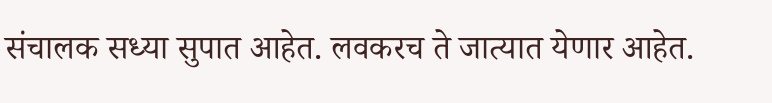संचालक सध्या सुपात आहेत. लवकरच ते जात्यात येणार आहेत.